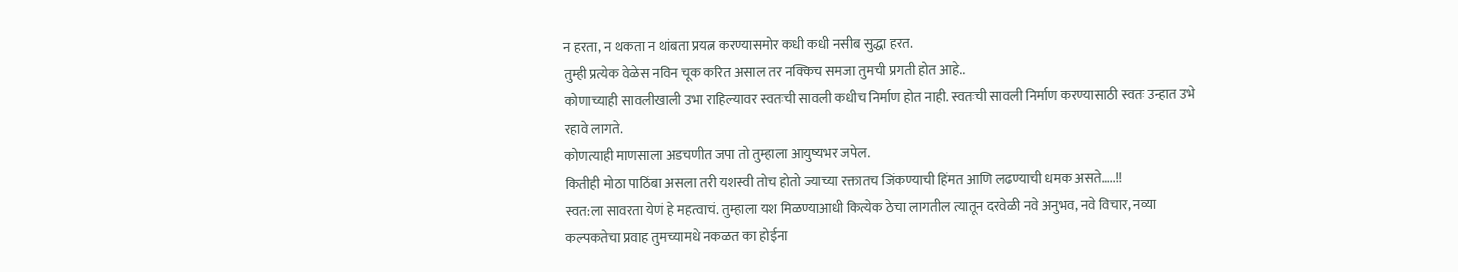न हरता, न थकता न थांबता प्रयत्न करण्यासमोर कधी कधी नसीब सुद्धा हरत.
तुम्ही प्रत्येक वेळेस नविन चूक करित असाल तर नक्किच समजा तुमची प्रगती होत आहे..
कोणाच्याही सावलीखाली उभा राहिल्यावर स्वतःची सावली कधीच निर्माण होत नाही. स्वतःची सावली निर्माण करण्यासाठी स्वतः उन्हात उभे रहावे लागते.
कोणत्याही माणसाला अडचणीत जपा तो तुम्हाला आयुष्यभर जपेल.
कितीही मोठा पाठिंबा असला तरी यशस्वी तोच होतो ज्याच्या रक्तातच जिंकण्याची हिंमत आणि लढण्याची धमक असते…..!!
स्वत:ला सावरता येणं हे महत्वाचं. तुम्हाला यश मिळण्याआधी कित्येक ठेचा लागतील त्यातून दरवेळी नवे अनुभव, नवे विचार, नव्या कल्पकतेचा प्रवाह तुमच्यामधे नकळत का होईना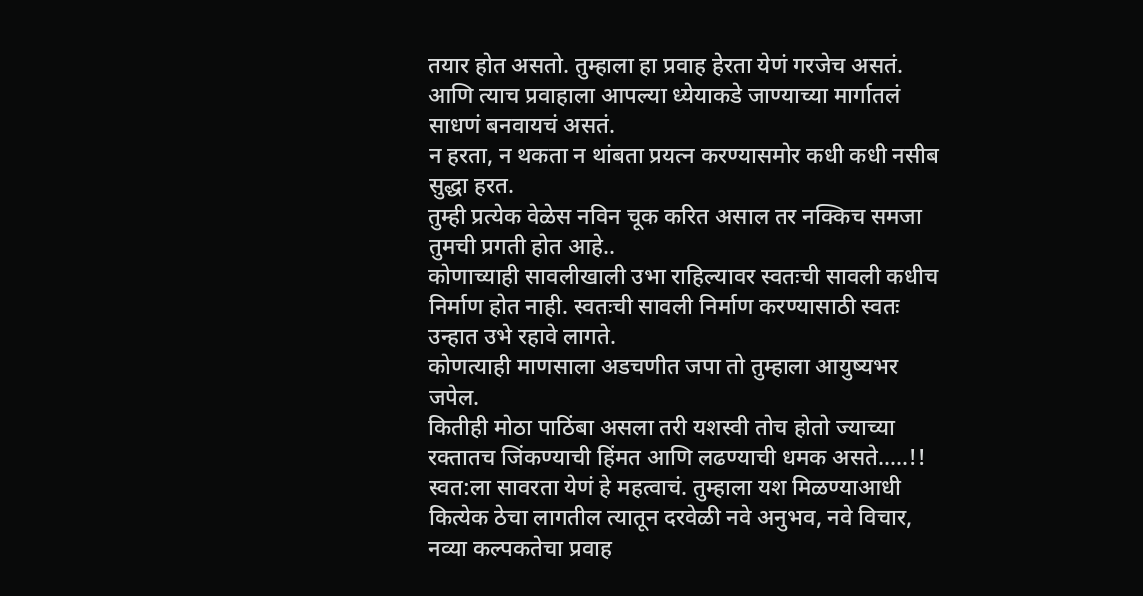तयार होत असतो. तुम्हाला हा प्रवाह हेरता येणं गरजेच असतं. आणि त्याच प्रवाहाला आपल्या ध्येयाकडे जाण्याच्या मार्गातलं साधणं बनवायचं असतं.
न हरता, न थकता न थांबता प्रयत्न करण्यासमोर कधी कधी नसीब सुद्धा हरत.
तुम्ही प्रत्येक वेळेस नविन चूक करित असाल तर नक्किच समजा तुमची प्रगती होत आहे..
कोणाच्याही सावलीखाली उभा राहिल्यावर स्वतःची सावली कधीच निर्माण होत नाही. स्वतःची सावली निर्माण करण्यासाठी स्वतः उन्हात उभे रहावे लागते.
कोणत्याही माणसाला अडचणीत जपा तो तुम्हाला आयुष्यभर जपेल.
कितीही मोठा पाठिंबा असला तरी यशस्वी तोच होतो ज्याच्या रक्तातच जिंकण्याची हिंमत आणि लढण्याची धमक असते…..!!
स्वत:ला सावरता येणं हे महत्वाचं. तुम्हाला यश मिळण्याआधी कित्येक ठेचा लागतील त्यातून दरवेळी नवे अनुभव, नवे विचार, नव्या कल्पकतेचा प्रवाह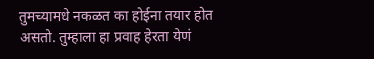तुमच्यामधे नकळत का होईना तयार होत असतो. तुम्हाला हा प्रवाह हेरता येणं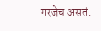गरजेच असतं.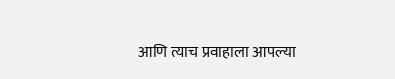आणि त्याच प्रवाहाला आपल्या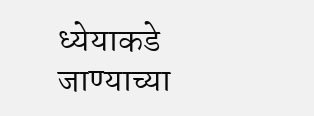ध्येयाकडे जाण्याच्या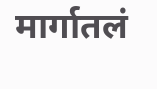मार्गातलं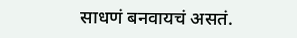साधणं बनवायचं असतं.